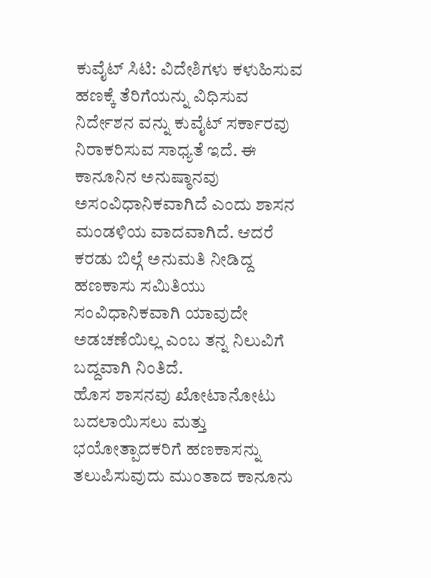ಕುವೈಟ್ ಸಿಟಿ: ವಿದೇಶಿಗಳು ಕಳುಹಿಸುವ ಹಣಕ್ಕೆ ತೆರಿಗೆಯನ್ನು ವಿಧಿಸುವ ನಿರ್ದೇಶನ ವನ್ನು ಕುವೈಟ್ ಸರ್ಕಾರವು ನಿರಾಕರಿಸುವ ಸಾಧ್ಯತೆ ಇದೆ. ಈ ಕಾನೂನಿನ ಅನುಷ್ಠಾನವು ಅಸಂವಿಧಾನಿಕವಾಗಿದೆ ಎಂದು ಶಾಸನ ಮಂಡಳಿಯ ವಾದವಾಗಿದೆ. ಆದರೆ ಕರಡು ಬಿಲ್ಗೆ ಅನುಮತಿ ನೀಡಿದ್ದ ಹಣಕಾಸು ಸಮಿತಿಯು ಸಂವಿಧಾನಿಕವಾಗಿ ಯಾವುದೇ ಅಡಚಣೆಯಿಲ್ಲ ಎಂಬ ತನ್ನ ನಿಲುವಿಗೆ ಬದ್ದವಾಗಿ ನಿಂತಿದೆ.
ಹೊಸ ಶಾಸನವು ಖೋಟಾನೋಟು ಬದಲಾಯಿಸಲು ಮತ್ತು ಭಯೋತ್ಪಾದಕರಿಗೆ ಹಣಕಾಸನ್ನು ತಲುಪಿಸುವುದು ಮುಂತಾದ ಕಾನೂನು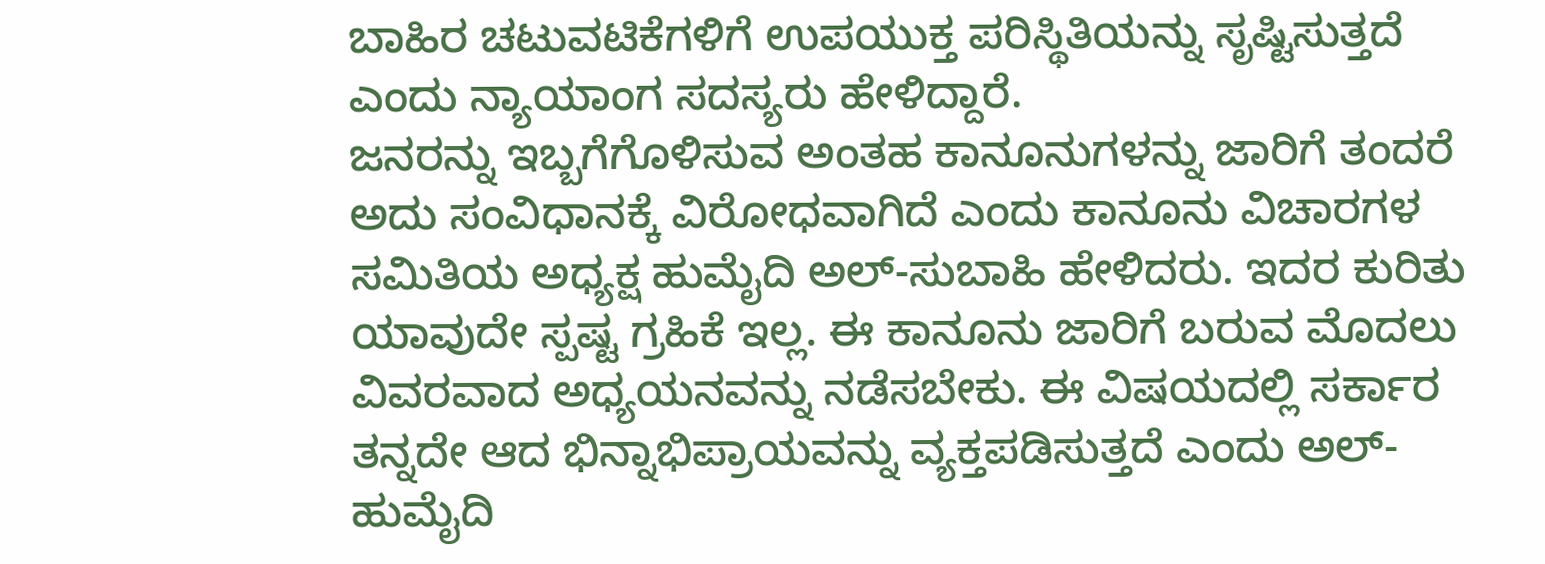ಬಾಹಿರ ಚಟುವಟಿಕೆಗಳಿಗೆ ಉಪಯುಕ್ತ ಪರಿಸ್ಥಿತಿಯನ್ನು ಸೃಷ್ಟಿಸುತ್ತದೆ ಎಂದು ನ್ಯಾಯಾಂಗ ಸದಸ್ಯರು ಹೇಳಿದ್ದಾರೆ.
ಜನರನ್ನು ಇಬ್ಬಗೆಗೊಳಿಸುವ ಅಂತಹ ಕಾನೂನುಗಳನ್ನು ಜಾರಿಗೆ ತಂದರೆ ಅದು ಸಂವಿಧಾನಕ್ಕೆ ವಿರೋಧವಾಗಿದೆ ಎಂದು ಕಾನೂನು ವಿಚಾರಗಳ ಸಮಿತಿಯ ಅಧ್ಯಕ್ಷ ಹುಮೈದಿ ಅಲ್-ಸುಬಾಹಿ ಹೇಳಿದರು. ಇದರ ಕುರಿತು ಯಾವುದೇ ಸ್ಪಷ್ಟ ಗ್ರಹಿಕೆ ಇಲ್ಲ. ಈ ಕಾನೂನು ಜಾರಿಗೆ ಬರುವ ಮೊದಲು ವಿವರವಾದ ಅಧ್ಯಯನವನ್ನು ನಡೆಸಬೇಕು. ಈ ವಿಷಯದಲ್ಲಿ ಸರ್ಕಾರ ತನ್ನದೇ ಆದ ಭಿನ್ನಾಭಿಪ್ರಾಯವನ್ನು ವ್ಯಕ್ತಪಡಿಸುತ್ತದೆ ಎಂದು ಅಲ್-ಹುಮೈದಿ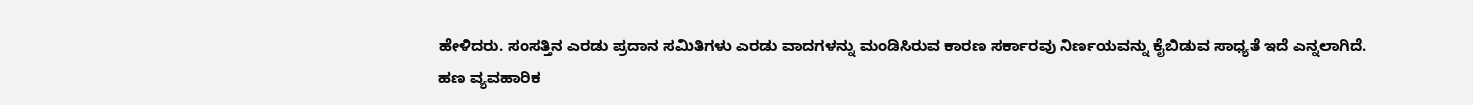ಹೇಳಿದರು. ಸಂಸತ್ತಿನ ಎರಡು ಪ್ರದಾನ ಸಮಿತಿಗಳು ಎರಡು ವಾದಗಳನ್ನು ಮಂಡಿಸಿರುವ ಕಾರಣ ಸರ್ಕಾರವು ನಿರ್ಣಯವನ್ನು ಕೈಬಿಡುವ ಸಾಧ್ಯತೆ ಇದೆ ಎನ್ನಲಾಗಿದೆ.
ಹಣ ವ್ಯವಹಾರಿಕ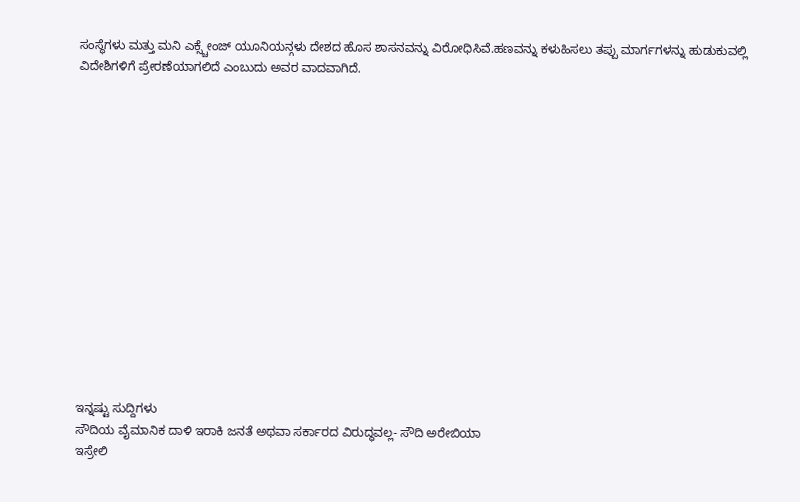ಸಂಸ್ಥೆಗಳು ಮತ್ತು ಮನಿ ಎಕ್ಸ್ಚೇಂಜ್ ಯೂನಿಯನ್ಗಳು ದೇಶದ ಹೊಸ ಶಾಸನವನ್ನು ವಿರೋಧಿಸಿವೆ.ಹಣವನ್ನು ಕಳುಹಿಸಲು ತಪ್ಪು ಮಾರ್ಗಗಳನ್ನು ಹುಡುಕುವಲ್ಲಿ ವಿದೇಶಿಗಳಿಗೆ ಪ್ರೇರಣೆಯಾಗಲಿದೆ ಎಂಬುದು ಅವರ ವಾದವಾಗಿದೆ.















ಇನ್ನಷ್ಟು ಸುದ್ದಿಗಳು
ಸೌದಿಯ ವೈಮಾನಿಕ ದಾಳಿ ಇರಾಕಿ ಜನತೆ ಅಥವಾ ಸರ್ಕಾರದ ವಿರುದ್ಧವಲ್ಲ- ಸೌದಿ ಅರೇಬಿಯಾ
ಇಸ್ರೇಲಿ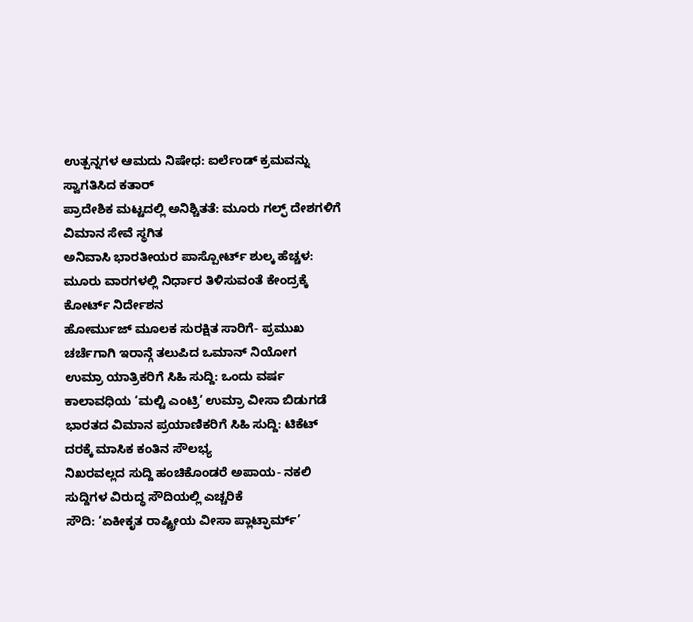ಉತ್ಪನ್ನಗಳ ಆಮದು ನಿಷೇಧ: ಐರ್ಲೆಂಡ್ ಕ್ರಮವನ್ನು ಸ್ವಾಗತಿಸಿದ ಕತಾರ್
ಪ್ರಾದೇಶಿಕ ಮಟ್ಟದಲ್ಲಿ ಅನಿಶ್ಚಿತತೆ: ಮೂರು ಗಲ್ಫ್ ದೇಶಗಳಿಗೆ ವಿಮಾನ ಸೇವೆ ಸ್ಥಗಿತ
ಅನಿವಾಸಿ ಭಾರತೀಯರ ಪಾಸ್ಪೋರ್ಟ್ ಶುಲ್ಕ ಹೆಚ್ಚಳ: ಮೂರು ವಾರಗಳಲ್ಲಿ ನಿರ್ಧಾರ ತಿಳಿಸುವಂತೆ ಕೇಂದ್ರಕ್ಕೆ ಕೋರ್ಟ್ ನಿರ್ದೇಶನ
ಹೋರ್ಮುಜ್ ಮೂಲಕ ಸುರಕ್ಷಿತ ಸಾರಿಗೆ- ಪ್ರಮುಖ ಚರ್ಚೆಗಾಗಿ ಇರಾನ್ಗೆ ತಲುಪಿದ ಒಮಾನ್ ನಿಯೋಗ
ಉಮ್ರಾ ಯಾತ್ರಿಕರಿಗೆ ಸಿಹಿ ಸುದ್ದಿ: ಒಂದು ವರ್ಷ ಕಾಲಾವಧಿಯ ‘ಮಲ್ಟಿ ಎಂಟ್ರಿ’ ಉಮ್ರಾ ವೀಸಾ ಬಿಡುಗಡೆ
ಭಾರತದ ವಿಮಾನ ಪ್ರಯಾಣಿಕರಿಗೆ ಸಿಹಿ ಸುದ್ದಿ: ಟಿಕೆಟ್ ದರಕ್ಕೆ ಮಾಸಿಕ ಕಂತಿನ ಸೌಲಭ್ಯ
ನಿಖರವಲ್ಲದ ಸುದ್ದಿ ಹಂಚಿಕೊಂಡರೆ ಅಪಾಯ- ನಕಲಿ ಸುದ್ದಿಗಳ ವಿರುದ್ಧ ಸೌದಿಯಲ್ಲಿ ಎಚ್ಚರಿಕೆ
ಸೌದಿ: ‘ಏಕೀಕೃತ ರಾಷ್ಟ್ರೀಯ ವೀಸಾ ಪ್ಲಾಟ್ಫಾರ್ಮ್’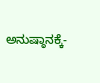ಅನುಷ್ಠಾನಕ್ಕೆ-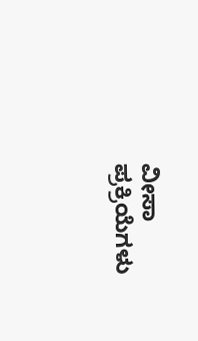ವೀಸಾ ಪ್ರಕ್ರಿಯೆಗಳು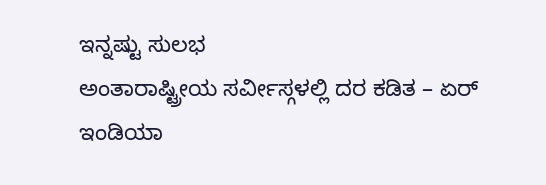ಇನ್ನಷ್ಟು ಸುಲಭ
ಅಂತಾರಾಷ್ಟ್ರೀಯ ಸರ್ವೀಸ್ಗಳಲ್ಲಿ ದರ ಕಡಿತ – ಏರ್ ಇಂಡಿಯಾ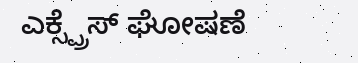ಎಕ್ಸ್ಪ್ರೆಸ್ ಘೋಷಣೆ